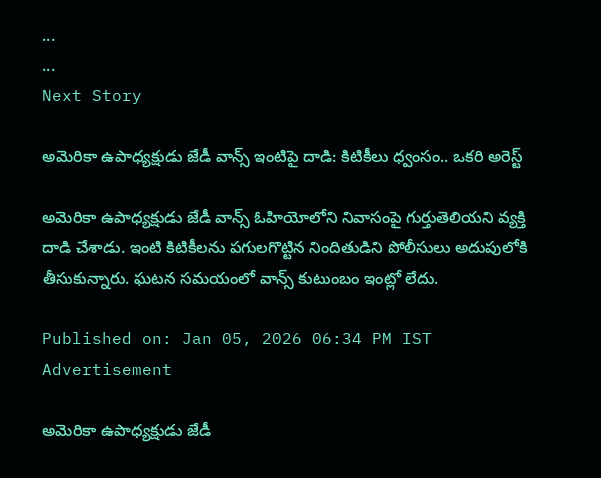...
...
Next Story

అమెరికా ఉపాధ్యక్షుడు జేడీ వాన్స్ ఇంటిపై దాడి: కిటికీలు ధ్వంసం.. ఒకరి అరెస్ట్

అమెరికా ఉపాధ్యక్షుడు జేడీ వాన్స్ ఓహియోలోని నివాసంపై గుర్తుతెలియని వ్యక్తి దాడి చేశాడు. ఇంటి కిటికీలను పగులగొట్టిన నిందితుడిని పోలీసులు అదుపులోకి తీసుకున్నారు. ఘటన సమయంలో వాన్స్ కుటుంబం ఇంట్లో లేదు.

Published on: Jan 05, 2026 06:34 PM IST
Advertisement

అమెరికా ఉపాధ్యక్షుడు జేడీ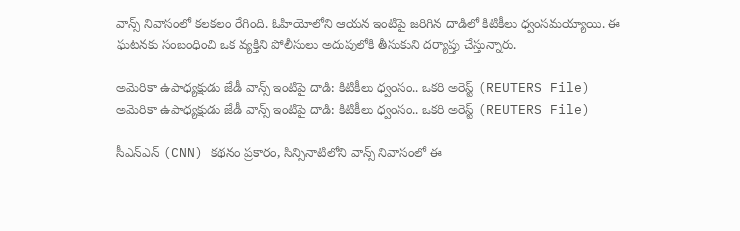వాన్స్ నివాసంలో కలకలం రేగింది. ఓహియోలోని ఆయన ఇంటిపై జరిగిన దాడిలో కిటికీలు ధ్వంసమయ్యాయి. ఈ ఘటనకు సంబంధించి ఒక వ్యక్తిని పోలీసులు అదుపులోకి తీసుకుని దర్యాప్తు చేస్తున్నారు.

అమెరికా ఉపాధ్యక్షుడు జేడీ వాన్స్ ఇంటిపై దాడి: కిటికీలు ధ్వంసం.. ఒకరి అరెస్ట్ (REUTERS File)
అమెరికా ఉపాధ్యక్షుడు జేడీ వాన్స్ ఇంటిపై దాడి: కిటికీలు ధ్వంసం.. ఒకరి అరెస్ట్ (REUTERS File)

సీఎన్ఎన్ (CNN) కథనం ప్రకారం, సిన్సినాటిలోని వాన్స్ నివాసంలో ఈ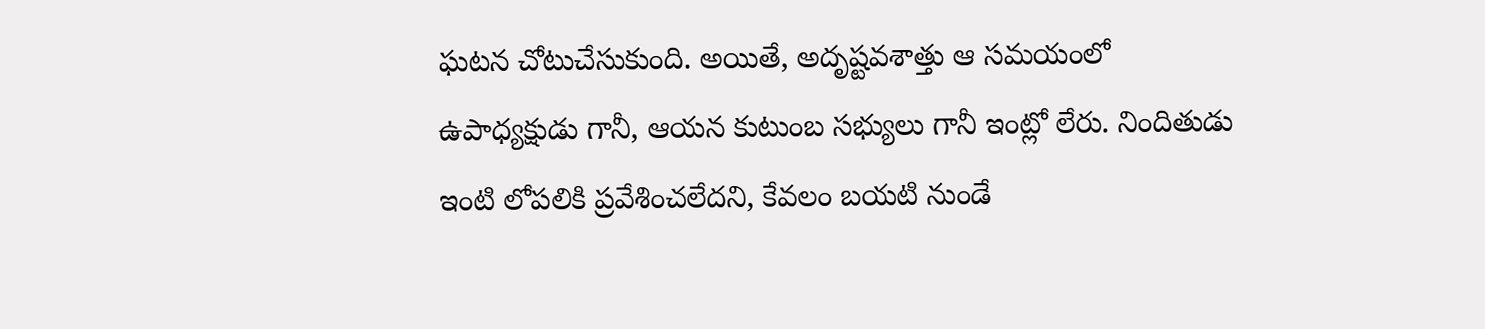ఘటన చోటుచేసుకుంది. అయితే, అదృష్టవశాత్తు ఆ సమయంలో ఉపాధ్యక్షుడు గానీ, ఆయన కుటుంబ సభ్యులు గానీ ఇంట్లో లేరు. నిందితుడు ఇంటి లోపలికి ప్రవేశించలేదని, కేవలం బయటి నుండే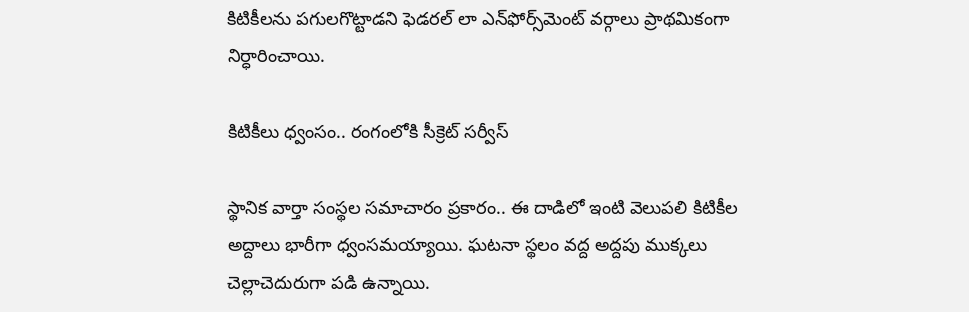కిటికీలను పగులగొట్టాడని ఫెడరల్ లా ఎన్‌ఫోర్స్‌మెంట్ వర్గాలు ప్రాథమికంగా నిర్ధారించాయి.

కిటికీలు ధ్వంసం.. రంగంలోకి సీక్రెట్ సర్వీస్

స్థానిక వార్తా సంస్థల సమాచారం ప్రకారం.. ఈ దాడిలో ఇంటి వెలుపలి కిటికీల అద్దాలు భారీగా ధ్వంసమయ్యాయి. ఘటనా స్థలం వద్ద అద్దపు ముక్కలు చెల్లాచెదురుగా పడి ఉన్నాయి.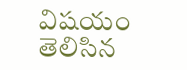విషయం తెలిసిన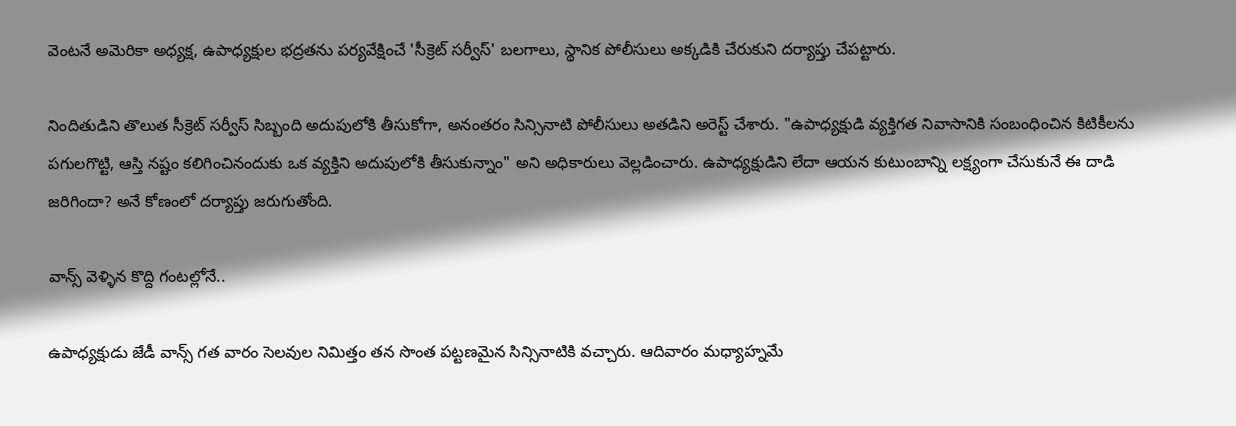వెంటనే అమెరికా అధ్యక్ష, ఉపాధ్యక్షుల భద్రతను పర్యవేక్షించే 'సీక్రెట్ సర్వీస్' బలగాలు, స్థానిక పోలీసులు అక్కడికి చేరుకుని దర్యాప్తు చేపట్టారు.

నిందితుడిని తొలుత సీక్రెట్ సర్వీస్ సిబ్బంది అదుపులోకి తీసుకోగా, అనంతరం సిన్సినాటి పోలీసులు అతడిని అరెస్ట్ చేశారు. "ఉపాధ్యక్షుడి వ్యక్తిగత నివాసానికి సంబంధించిన కిటికీలను పగులగొట్టి, ఆస్తి నష్టం కలిగించినందుకు ఒక వ్యక్తిని అదుపులోకి తీసుకున్నాం" అని అధికారులు వెల్లడించారు. ఉపాధ్యక్షుడిని లేదా ఆయన కుటుంబాన్ని లక్ష్యంగా చేసుకునే ఈ దాడి జరిగిందా? అనే కోణంలో దర్యాప్తు జరుగుతోంది.

వాన్స్ వెళ్ళిన కొద్ది గంటల్లోనే..

ఉపాధ్యక్షుడు జేడీ వాన్స్ గత వారం సెలవుల నిమిత్తం తన సొంత పట్టణమైన సిన్సినాటికి వచ్చారు. ఆదివారం మధ్యాహ్నమే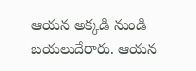ఆయన అక్కడి నుండి బయలుదేరారు. ఆయన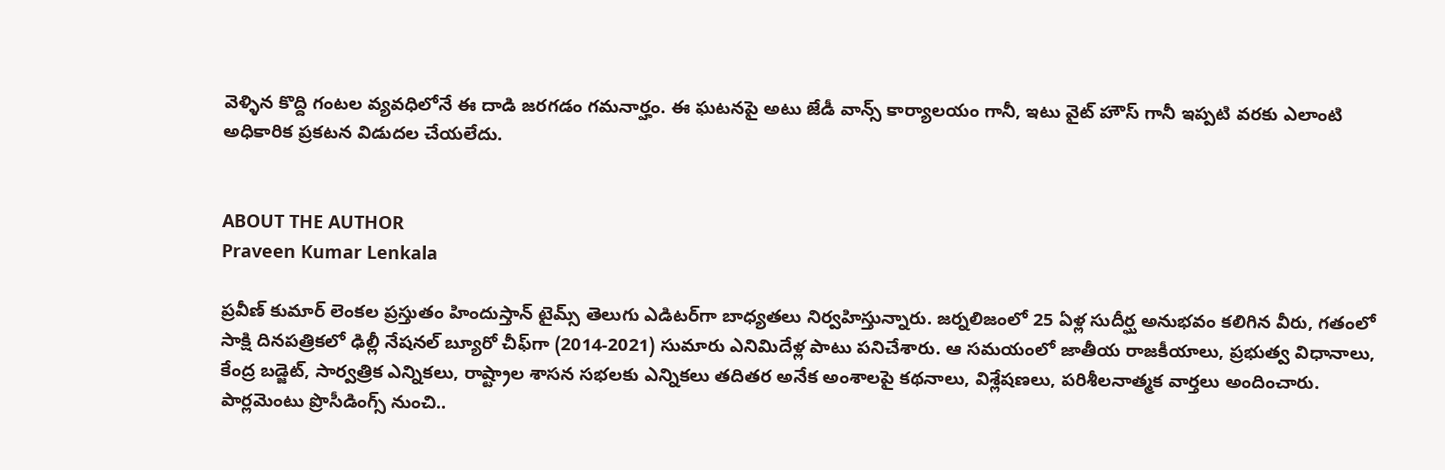వెళ్ళిన కొద్ది గంటల వ్యవధిలోనే ఈ దాడి జరగడం గమనార్హం. ఈ ఘటనపై అటు జేడీ వాన్స్ కార్యాలయం గానీ, ఇటు వైట్ హౌస్ గానీ ఇప్పటి వరకు ఎలాంటి అధికారిక ప్రకటన విడుదల చేయలేదు.


ABOUT THE AUTHOR
Praveen Kumar Lenkala

ప్రవీణ్ కుమార్ లెంకల ప్రస్తుతం హిందుస్తాన్ టైమ్స్ తెలుగు ఎడిటర్‌గా బాధ్యతలు నిర్వహిస్తున్నారు. జర్నలిజంలో 25 ఏళ్ల సుదీర్ఘ అనుభవం కలిగిన వీరు, గతంలో సాక్షి దినపత్రికలో ఢిల్లీ నేషనల్ బ్యూరో చీఫ్‌గా (2014-2021) సుమారు ఎనిమిదేళ్ల పాటు పనిచేశారు. ఆ సమయంలో జాతీయ రాజకీయాలు, ప్రభుత్వ విధానాలు, కేంద్ర బడ్జెట్, సార్వత్రిక ఎన్నికలు, రాష్ట్రాల శాసన సభలకు ఎన్నికలు తదితర అనేక అంశాలపై కథనాలు, విశ్లేషణలు, పరిశీలనాత్మక వార్తలు అందించారు. పార్లమెంటు ప్రొసీడింగ్స్ నుంచి..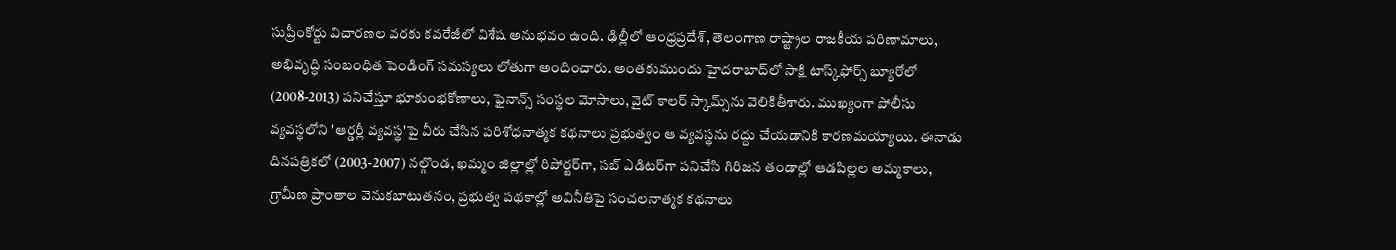సుప్రీంకోర్టు విచారణల వరకు కవరేజీలో విశేష అనుభవం ఉంది. ఢిల్లీలో ఆంధ్రప్రదేశ్, తెలంగాణ రాష్ట్రాల రాజకీయ పరిణామాలు, అభివృద్ధి సంబంధిత పెండింగ్ సమస్యలు లోతుగా అందించారు. అంతకుముందు హైదరాబాద్‌లో సాక్షి టాస్క్‌ఫోర్స్ బ్యూరోలో (2008-2013) పనిచేస్తూ భూకుంభకోణాలు, ఫైనాన్స్ సంస్థల మోసాలు, వైట్ కాలర్ స్కామ్స్‌ను వెలికితీశారు. ముఖ్యంగా పోలీసు వ్యవస్థలోని 'ఆర్డర్లీ వ్యవస్థ'పై వీరు చేసిన పరిశోధనాత్మక కథనాలు ప్రభుత్వం ఆ వ్యవస్థను రద్దు చేయడానికి కారణమయ్యాయి. ఈనాడు దినపత్రికలో (2003-2007) నల్గొండ, ఖమ్మం జిల్లాల్లో రిపోర్టర్‌గా, సబ్ ఎడిటర్‌గా పనిచేసి గిరిజన తండాల్లో ఆడపిల్లల అమ్మకాలు, గ్రామీణ ప్రాంతాల వెనుకబాటుతనం, ప్రభుత్వ పథకాల్లో అవినీతిపై సంచలనాత్మక కథనాలు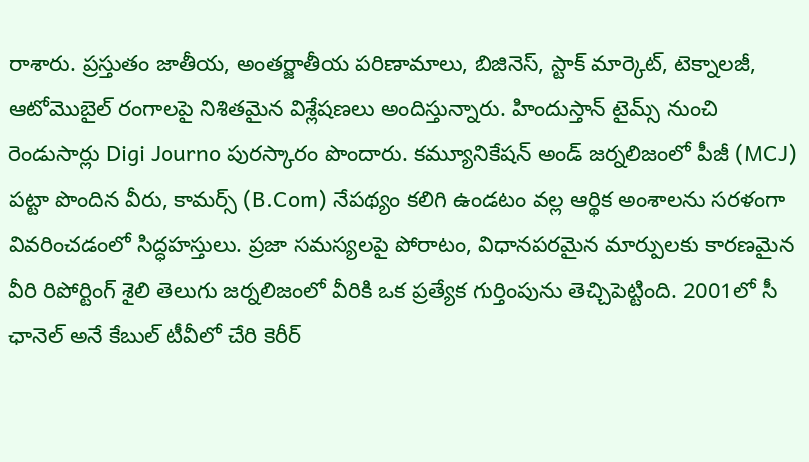రాశారు. ప్రస్తుతం జాతీయ, అంతర్జాతీయ పరిణామాలు, బిజినెస్, స్టాక్ మార్కెట్, టెక్నాలజీ, ఆటోమొబైల్ రంగాలపై నిశితమైన విశ్లేషణలు అందిస్తున్నారు. హిందుస్తాన్ టైమ్స్ నుంచి రెండుసార్లు Digi Journo పురస్కారం పొందారు. కమ్యూనికేషన్ అండ్ జర్నలిజంలో పీజీ (MCJ) పట్టా పొందిన వీరు, కామర్స్ (B.Com) నేపథ్యం కలిగి ఉండటం వల్ల ఆర్థిక అంశాలను సరళంగా వివరించడంలో సిద్ధహస్తులు. ప్రజా సమస్యలపై పోరాటం, విధానపరమైన మార్పులకు కారణమైన వీరి రిపోర్టింగ్ శైలి తెలుగు జర్నలిజంలో వీరికి ఒక ప్రత్యేక గుర్తింపును తెచ్చిపెట్టింది. 2001లో సీ ఛానెల్ అనే కేబుల్ టీవీలో చేరి కెరీర్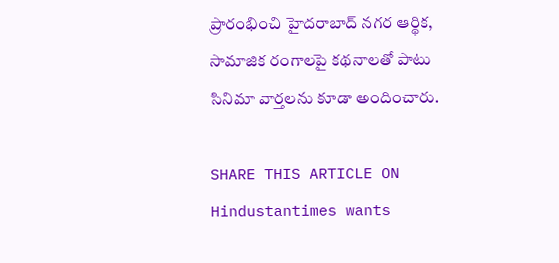ప్రారంభించి హైదరాబాద్ నగర ఆర్థిక, సామాజిక రంగాలపై కథనాలతో పాటు సినిమా వార్తలను కూడా అందించారు.

SHARE THIS ARTICLE ON
Hindustantimes wants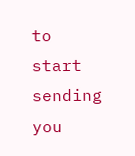to start sending you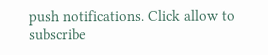push notifications. Click allow to subscribe